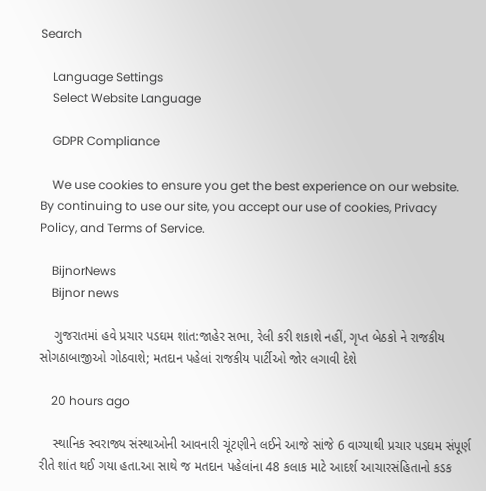Search

    Language Settings
    Select Website Language

    GDPR Compliance

    We use cookies to ensure you get the best experience on our website. By continuing to use our site, you accept our use of cookies, Privacy Policy, and Terms of Service.

    BijnorNews
    Bijnor news

    ગુજરાતમાં હવે પ્રચાર પડઘમ શાંત:જાહેર સભા, રેલી કરી શકાશે નહીં, ગૃપ્ત બેઠકો ને રાજકીય સોગઠાબાજીઓ ગોઠવાશે; મતદાન પહેલાં રાજકીય પાર્ટીઓ જોર લગાવી દેશે

    20 hours ago

    સ્થાનિક સ્વરાજ્ય સંસ્થાઓની આવનારી ચૂંટણીને લઈને આજે સાંજે 6 વાગ્યાથી પ્રચાર પડઘમ સંપૂર્ણ રીતે શાંત થઈ ગયા હતા.આ સાથે જ મતદાન પહેલાંના 48 કલાક માટે આદર્શ આચારસંહિતાનો કડક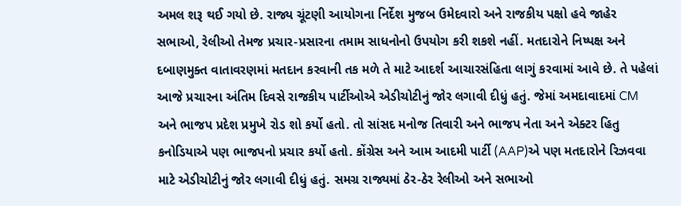અમલ શરૂ થઈ ગયો છે. રાજ્ય ચૂંટણી આયોગના નિર્દેશ મુજબ ઉમેદવારો અને રાજકીય પક્ષો હવે જાહેર સભાઓ, રેલીઓ તેમજ પ્રચાર-પ્રસારના તમામ સાધનોનો ઉપયોગ કરી શકશે નહીં. મતદારોને નિષ્પક્ષ અને દબાણમુક્ત વાતાવરણમાં મતદાન કરવાની તક મળે તે માટે આદર્શ આચારસંહિતા લાગું કરવામાં આવે છે. તે પહેલાં આજે પ્રચારના અંતિમ દિવસે રાજકીય પાર્ટીઓએ એડીચોટીનું જોર લગાવી દીધું હતું. જેમાં અમદાવાદમાં CM અને ભાજપ પ્રદેશ પ્રમુખે રોડ શો કર્યો હતો. તો સાંસદ મનોજ તિવારી અને ભાજપ નેતા અને એક્ટર હિતુ કનોડિયાએ પણ ભાજપનો પ્રચાર કર્યો હતો. કોંગ્રેસ અને આમ આદમી પાર્ટી (AAP)એ પણ મતદારોને રિઝવવા માટે એડીચોટીનું જોર લગાવી દીધું હતું. સમગ્ર રાજ્યમાં ઠેર-ઠેર રેલીઓ અને સભાઓ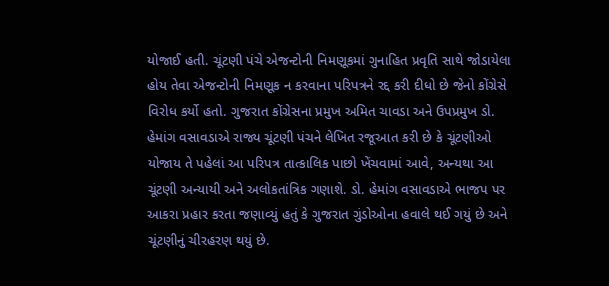યોજાઈ હતી. ચૂંટણી પંચે એજન્ટોની નિમણૂકમાં ગુનાહિત પ્રવૃતિ સાથે જોડાયેલા હોય તેવા એજન્ટોની નિમણૂક ન કરવાના પરિપત્રને રદ્દ કરી દીધો છે જેનો કોંગ્રેસે વિરોધ કર્યો હતો. ગુજરાત કોંગ્રેસના પ્રમુખ અમિત ચાવડા અને ઉપપ્રમુખ ડો. હેમાંગ વસાવડાએ રાજ્ય ચૂંટણી પંચને લેખિત રજૂઆત કરી છે કે ચૂંટણીઓ યોજાય તે પહેલાં આ પરિપત્ર તાત્કાલિક પાછો ખેંચવામાં આવે, અન્યથા આ ચૂંટણી અન્યાયી અને અલોકતાંત્રિક ગણાશે. ડો. હેમાંગ વસાવડાએ ભાજપ પર આકરા પ્રહાર કરતા જણાવ્યું હતું કે ગુજરાત ગુંડોઓના હવાલે થઈ ગયું છે અને ચૂંટણીનું ચીરહરણ થયું છે.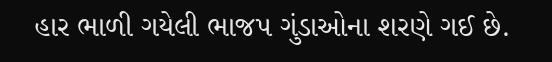હાર ભાળી ગયેલી ભાજપ ગુંડાઓના શરણે ગઈ છે.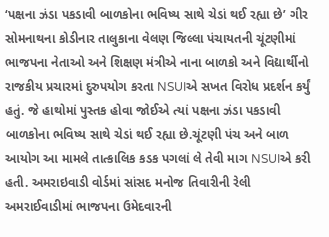‘પક્ષના ઝંડા પકડાવી બાળકોના ભવિષ્ય સાથે ચેડાં થઈ રહ્યા છે’ ગીર સોમનાથના કોડીનાર તાલુકાના વેલણ જિલ્લા પંચાયતની ચૂંટણીમાં ભાજપના નેતાઓ અને શિક્ષણ મંત્રીએ નાના બાળકો અને વિદ્યાર્થીનો રાજકીય પ્રચારમાં દુરુપયોગ કરતા NSUIએ સખત વિરોધ પ્રદર્શન કર્યું હતું. જે હાથોમાં પુસ્તક હોવા જોઈએ ત્યાં પક્ષના ઝંડા પકડાવી બાળકોના ભવિષ્ય સાથે ચેડાં થઈ રહ્યા છે.ચૂંટણી પંચ અને બાળ આયોગ આ મામલે તાત્કાલિક કડક પગલાં લે તેવી માગ NSUIએ કરી હતી. અમરાઇવાડી વોર્ડમાં સાંસદ મનોજ તિવારીની રેલી અમરાઈવાડીમાં ભાજપના ઉમેદવારની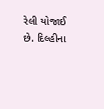રેલી યોજાઈ છે. દિલ્હીના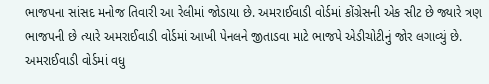ભાજપના સાંસદ મનોજ તિવારી આ રેલીમાં જોડાયા છે. અમરાઈવાડી વોર્ડમાં કોંગ્રેસની એક સીટ છે જ્યારે ત્રણ ભાજપની છે ત્યારે અમરાઈવાડી વોર્ડમાં આખી પેનલને જીતાડવા માટે ભાજપે એડીચોટીનું જોર લગાવ્યું છે. અમરાઈવાડી વોર્ડમાં વધુ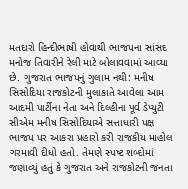મતદારો હિન્દીભાષી હોવાથી ભાજપના સાંસદ મનોજ તિવારીને રેલી માટે બોલાવવામાં આવ્યા છે. ગુજરાત ભાજપનું ગુલામ નથી: મનીષ સિસોદિયા રાજકોટની મુલાકાતે આવેલા આમ આદમી પાર્ટીના નેતા અને દિલ્હીના પૂર્વ ડેપ્યુટી સીએમ મનીષ સિસોદિયાએ સત્તાધારી પક્ષ ભાજપ પર આકરા પ્રહારો કરી રાજકીય માહોલ ગરમાવી દીધો હતો. તેમણે સ્પષ્ટ શબ્દોમાં જણાવ્યું હતું કે ગુજરાત અને રાજકોટની જનતા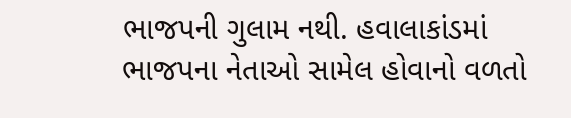ભાજપની ગુલામ નથી. હવાલાકાંડમાં ભાજપના નેતાઓ સામેલ હોવાનો વળતો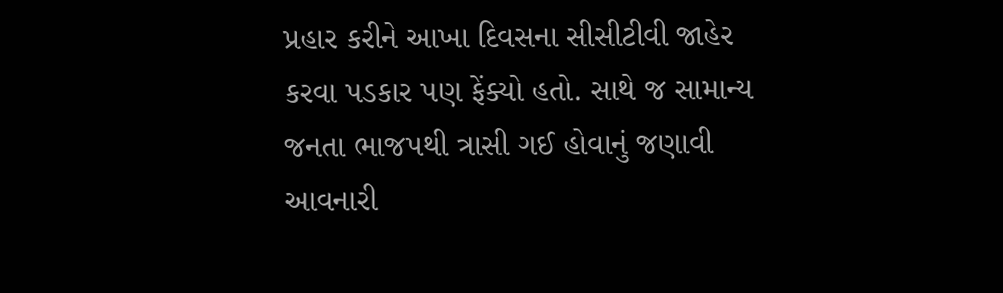પ્રહાર કરીને આખા દિવસના સીસીટીવી જાહેર કરવા પડકાર પણ ફેંક્યો હતો. સાથે જ સામાન્ય જનતા ભાજપથી ત્રાસી ગઈ હોવાનું જણાવી આવનારી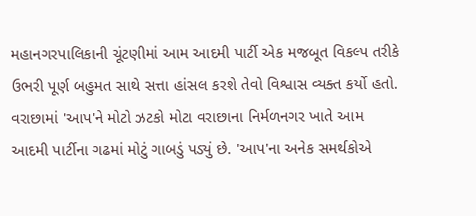મહાનગરપાલિકાની ચૂંટણીમાં આમ આદમી પાર્ટી એક મજબૂત વિકલ્પ તરીકે ઉભરી પૂર્ણ બહુમત સાથે સત્તા હાંસલ કરશે તેવો વિશ્વાસ વ્યક્ત કર્યો હતો. વરાછામાં 'આપ'ને મોટો ઝટકો મોટા વરાછાના નિર્મળનગર ખાતે આમ આદમી પાર્ટીના ગઢમાં મોટું ગાબડું પડ્યું છે. 'આપ'ના અનેક સમર્થકોએ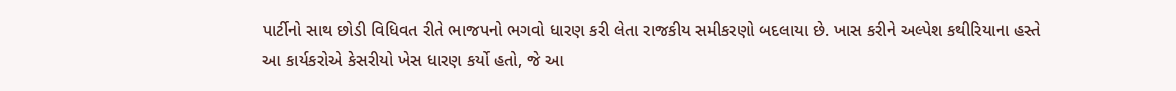પાર્ટીનો સાથ છોડી વિધિવત રીતે ભાજપનો ભગવો ધારણ કરી લેતા રાજકીય સમીકરણો બદલાયા છે. ખાસ કરીને અલ્પેશ કથીરિયાના હસ્તે આ કાર્યકરોએ કેસરીયો ખેસ ધારણ કર્યો હતો, જે આ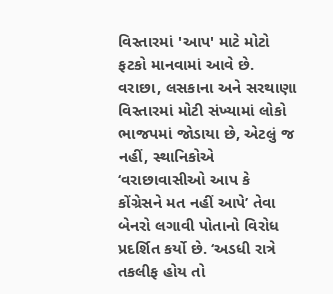વિસ્તારમાં 'આપ' માટે મોટો ફટકો માનવામાં આવે છે. વરાછા, લસકાના અને સરથાણા વિસ્તારમાં મોટી સંખ્યામાં લોકો ભાજપમાં જોડાયા છે, એટલું જ નહીં, સ્થાનિકોએ ‘વરાછાવાસીઓ આપ કે કોંગ્રેસને મત નહીં આપે’ તેવા બેનરો લગાવી પોતાનો વિરોધ પ્રદર્શિત કર્યો છે. ‘અડધી રાત્રે તકલીફ હોય તો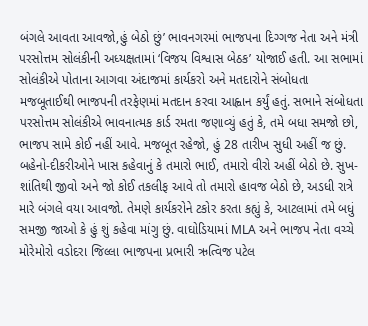બંગલે આવતા આવજો,હું બેઠો છું’ ભાવનગરમાં ભાજપના દિગ્ગજ નેતા અને મંત્રી પરસોત્તમ સોલંકીની અધ્યક્ષતામાં ‘વિજય વિશ્વાસ બેઠક’ યોજાઈ હતી. આ સભામાં સોલંકીએ પોતાના આગવા અંદાજમાં કાર્યકરો અને મતદારોને સંબોધતા મજબૂતાઈથી ભાજપની તરફેણમાં મતદાન કરવા આહ્વાન કર્યું હતું. સભાને સંબોધતા પરસોત્તમ સોલંકીએ ભાવનાત્મક કાર્ડ રમતા જણાવ્યું હતું કે, તમે બધા સમજો છો, ભાજપ સામે કોઈ નહીં આવે. મજબૂત રહેજો, હું 28 તારીખ સુધી અહીં જ છું. બહેનો-દીકરીઓને ખાસ કહેવાનું કે તમારો ભાઈ, તમારો વીરો અહીં બેઠો છે. સુખ-શાંતિથી જીવો અને જો કોઈ તકલીફ આવે તો તમારો હાવજ બેઠો છે, અડધી રાત્રે મારે બંગલે વયા આવજો. તેમણે કાર્યકરોને ટકોર કરતા કહ્યું કે, આટલામાં તમે બધું સમજી જાઓ કે હું શું કહેવા માંગુ છું. વાઘોડિયામાં MLA અને ભાજપ નેતા વચ્ચે મોરેમોરો વડોદરા જિલ્લા ભાજપના પ્રભારી ઋત્વિજ પટેલ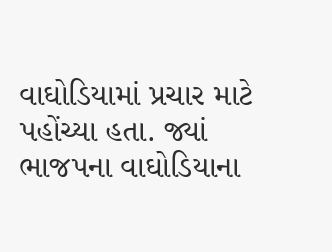વાઘોડિયામાં પ્રચાર માટે પહોંચ્યા હતા. જ્યાં ભાજપના વાઘોડિયાના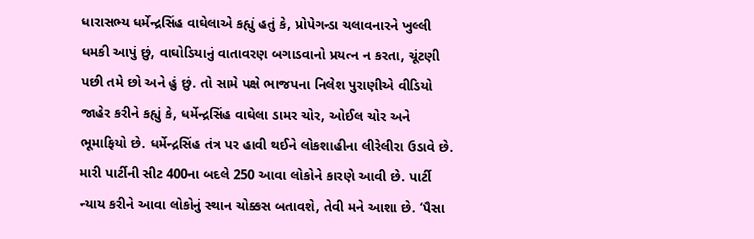ધારાસભ્ય ધર્મેન્દ્રસિંહ વાઘેલાએ કહ્યું હતું કે, પ્રોપેગન્ડા ચલાવનારને ખુલ્લી ધમકી આપું છું, વાઘોડિયાનું વાતાવરણ બગાડવાનો પ્રયત્ન ન કરતા, ચૂંટણી પછી તમે છો અને હું છું. તો સામે પક્ષે ભાજપના નિલેશ પુરાણીએ વીડિયો જાહેર કરીને કહ્યું કે, ધર્મેન્દ્રસિંહ વાઘેલા ડામર ચોર, ઓઈલ ચોર અને ભૂમાફિયો છે. ધર્મેન્દ્રસિંહ તંત્ર પર હાવી થઈને લોકશાહીના લીરેલીરા ઉડાવે છે. મારી પાર્ટીની સીટ 400ના બદલે 250 આવા લોકોને કારણે આવી છે. પાર્ટી ન્યાય કરીને આવા લોકોનું સ્થાન ચોક્કસ બતાવશે, તેવી મને આશા છે. ‘પૈસા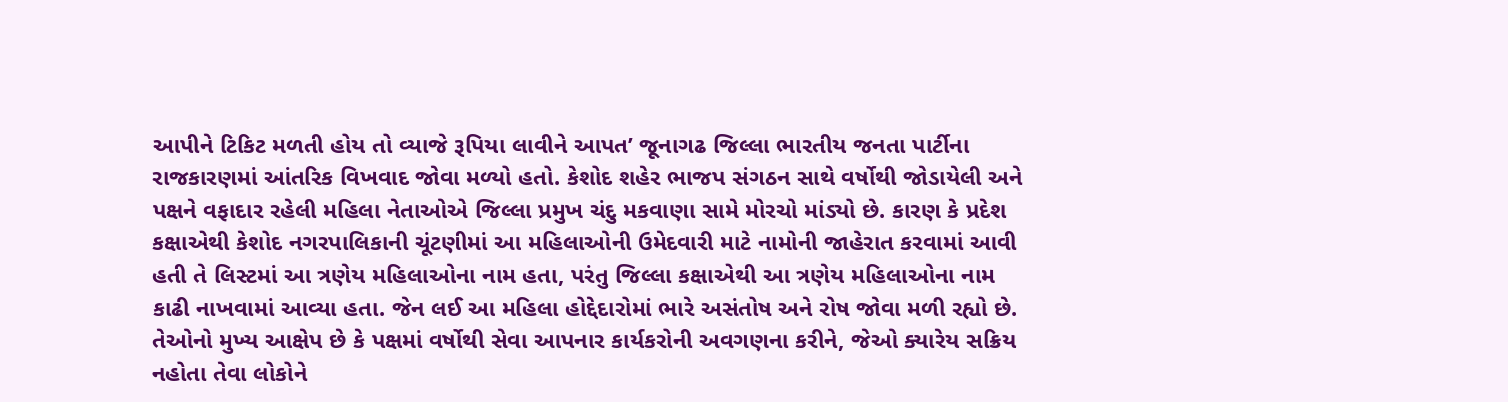આપીને ટિકિટ મળતી હોય તો વ્યાજે રૂપિયા લાવીને આપત’ જૂનાગઢ જિલ્લા ભારતીય જનતા પાર્ટીના રાજકારણમાં આંતરિક વિખવાદ જોવા મળ્યો હતો. કેશોદ શહેર ભાજપ સંગઠન સાથે વર્ષોથી જોડાયેલી અને પક્ષને વફાદાર રહેલી મહિલા નેતાઓએ જિલ્લા પ્રમુખ ચંદુ મકવાણા સામે મોરચો માંડ્યો છે. કારણ કે પ્રદેશ કક્ષાએથી કેશોદ નગરપાલિકાની ચૂંટણીમાં આ મહિલાઓની ઉમેદવારી માટે નામોની જાહેરાત કરવામાં આવી હતી તે લિસ્ટમાં આ ત્રણેય મહિલાઓના નામ હતા, પરંતુ જિલ્લા કક્ષાએથી આ ત્રણેય મહિલાઓના નામ કાઢી નાખવામાં આવ્યા હતા. જેન લઈ આ મહિલા હોદ્દેદારોમાં ભારે અસંતોષ અને રોષ જોવા મળી રહ્યો છે. તેઓનો મુખ્ય આક્ષેપ છે કે પક્ષમાં વર્ષોથી સેવા આપનાર કાર્યકરોની અવગણના કરીને, જેઓ ક્યારેય સક્રિય નહોતા તેવા લોકોને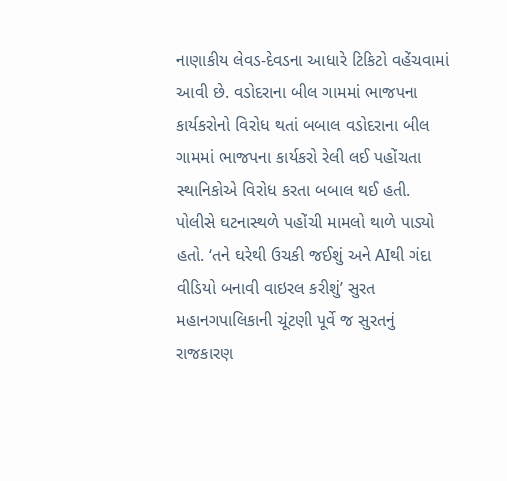નાણાકીય લેવડ-દેવડના આધારે ટિકિટો વહેંચવામાં આવી છે. વડોદરાના બીલ ગામમાં ભાજપના કાર્યકરોનો વિરોધ થતાં બબાલ વડોદરાના બીલ ગામમાં ભાજપના કાર્યકરો રેલી લઈ પહોંચતા સ્થાનિકોએ વિરોધ કરતા બબાલ થઈ હતી. પોલીસે ઘટનાસ્થળે પહોંચી મામલો થાળે પાડ્યો હતો. ‘તને ઘરેથી ઉચકી જઈશું અને AIથી ગંદા વીડિયો બનાવી વાઇરલ કરીશું’ સુરત મહાનગપાલિકાની ચૂંટણી પૂર્વે જ સુરતનું રાજકારણ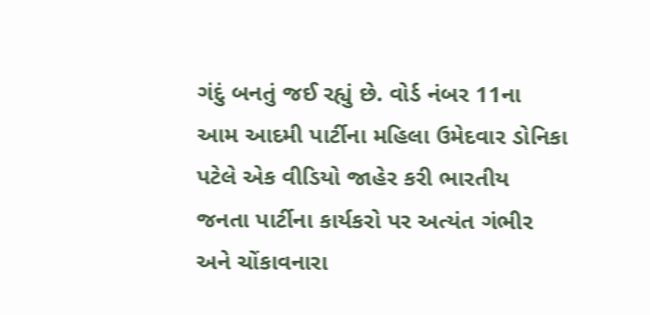ગંદું બનતું જઈ રહ્યું છે. વોર્ડ નંબર 11ના આમ આદમી પાર્ટીના મહિલા ઉમેદવાર ડોનિકા પટેલે એક વીડિયો જાહેર કરી ભારતીય જનતા પાર્ટીના કાર્યકરો પર અત્યંત ગંભીર અને ચોંકાવનારા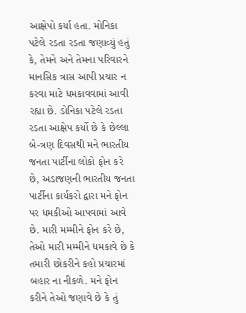આક્ષેપો કર્યા હતા. મોનિકા પટેલે રડતા રડતા જણાવ્યું હતું કે, તેમને અને તેમના પરિવારને માનસિક ત્રાસ આપી પ્રચાર ન કરવા માટે ધમકાવવામાં આવી રહ્યા છે. ડોનિકા પટેલે રડતા રડતા આક્ષેપ કર્યો છે કે છેલ્લા બે-ત્રણ દિવસથી મને ભારતીય જનતા પાર્ટીના લોકો ફોન કરે છે, અડાજણની ભારતીય જનતા પાર્ટીના કાર્યકરો દ્વારા મને ફોન પર ધમકીઓ આપવામાં આવે છે. મારી મમ્મીને ફોન કરે છે, તેઓ મારી મમ્મીને ધમકાવે છે કે તમારી છોકરીને કહો પ્રચારમાં બહાર ના નીકળે. મને ફોન કરીને તેઓ જણાવે છે કે તું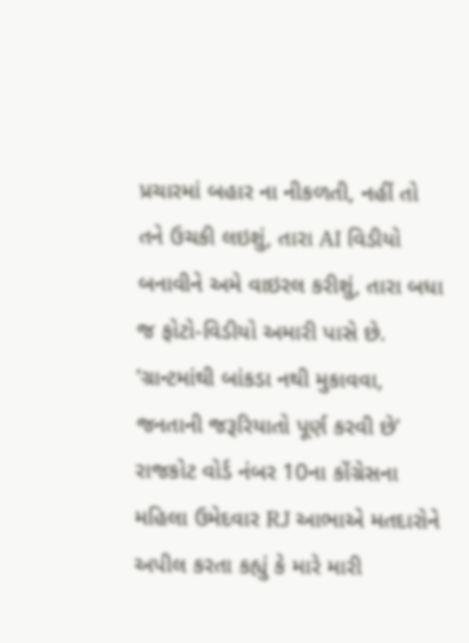પ્રચારમાં બહાર ના નીકળતી, નહીં તો તને ઉચકી લઇશું, તારા AI વિડીયો બનાવીને અમે વાઇરલ કરીશું, તારા બધા જ ફોટો-વિડીયો અમારી પાસે છે. ‘ગ્રાન્ટમાંથી બાંકડા નથી મુકાવવા, જનતાની જરૂરિયાતો પૂર્ણ કરવી છે’ રાજકોટ વોર્ડ નંબર 10ના કોંગ્રેસના મહિલા ઉમેદવાર RJ આભાએ મતદારોને અપીલ કરતા કહ્યું કે મારે મારી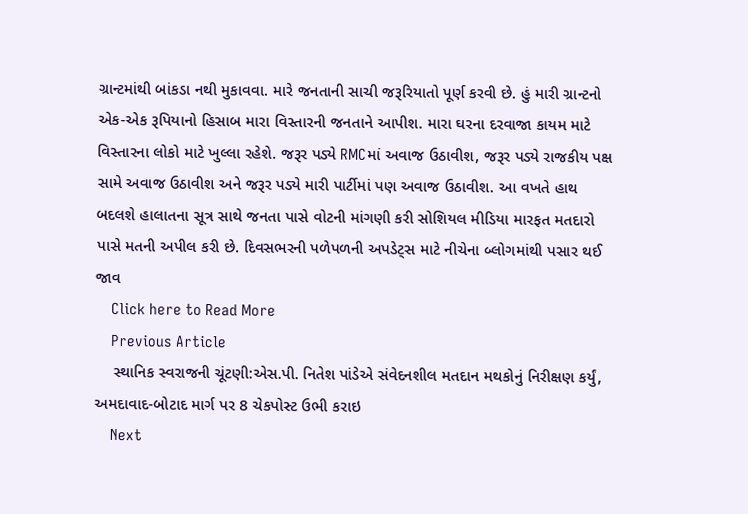ગ્રાન્ટમાંથી બાંકડા નથી મુકાવવા. મારે જનતાની સાચી જરૂરિયાતો પૂર્ણ કરવી છે. હું મારી ગ્રાન્ટનો એક-એક રૂપિયાનો હિસાબ મારા વિસ્તારની જનતાને આપીશ. મારા ઘરના દરવાજા કાયમ માટે વિસ્તારના લોકો માટે ખુલ્લા રહેશે. જરૂર પડ્યે RMCમાં અવાજ ઉઠાવીશ, જરૂર પડ્યે રાજકીય પક્ષ સામે અવાજ ઉઠાવીશ અને જરૂર પડ્યે મારી પાર્ટીમાં પણ અવાજ ઉઠાવીશ. આ વખતે હાથ બદલશે હાલાતના સૂત્ર સાથે જનતા પાસે વોટની માંગણી કરી સોશિયલ મીડિયા મારફત મતદારો પાસે મતની અપીલ કરી છે. દિવસભરની પળેપળની અપડેટ્સ માટે નીચેના બ્લોગમાંથી પસાર થઈ જાવ
    Click here to Read More
    Previous Article
    સ્થાનિક સ્વરાજની ચૂંટણી:એસ.પી. નિતેશ પાંડેએ સંવેદનશીલ મતદાન મથકોનું નિરીક્ષણ કર્યું, અમદાવાદ-બોટાદ માર્ગ પર 8 ચેકપોસ્ટ ઉભી કરાઇ
    Next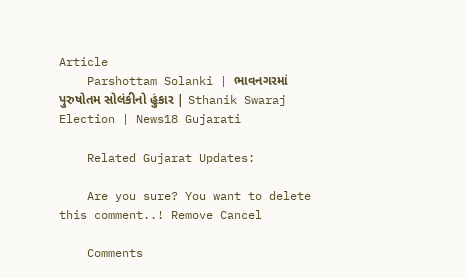Article
    Parshottam Solanki | ભાવનગરમાં પુરુષોતમ સોલંકીનો હુંકાર | Sthanik Swaraj Election | News18 Gujarati

    Related Gujarat Updates:

    Are you sure? You want to delete this comment..! Remove Cancel

    Comments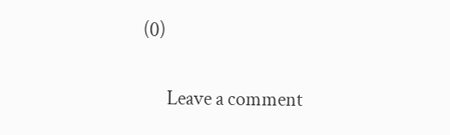(0)

      Leave a comment